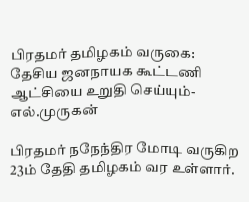பிரதமர் தமிழகம் வருகை: தேசிய ஜனநாயக கூட்டணி ஆட்சியை உறுதி செய்யும்- எல்.முருகன்

பிரதமர் நநேந்திர மோடி வருகிற 23ம் தேதி தமிழகம் வர உள்ளார்.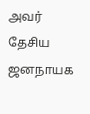அவர் தேசிய ஜனநாயக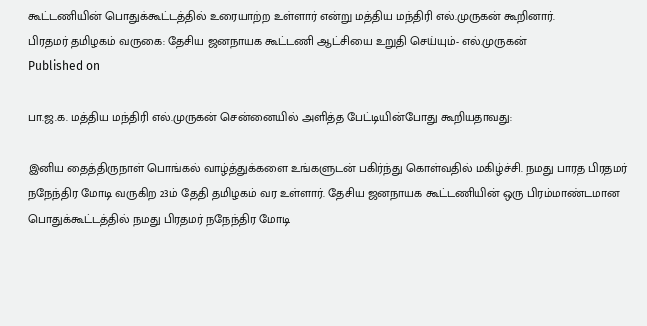கூட்டணியின் பொதுக்கூட்டத்தில் உரையாற்ற உள்ளார் என்று மத்திய மந்திரி எல்.முருகன் கூறினார்.
பிரதமர் தமிழகம் வருகை: தேசிய ஜனநாயக கூட்டணி ஆட்சியை உறுதி செய்யும்- எல்.முருகன்
Published on

பா.ஜ.க. மத்திய மந்திரி எல்.முருகன் சென்னையில் அளித்த பேட்டியின்போது கூறியதாவது:

இனிய தைத்திருநாள் பொங்கல் வாழ்த்துக்களை உங்களுடன் பகிர்ந்து கொள்வதில் மகிழ்ச்சி. நமது பாரத பிரதமர் நநேந்திர மோடி வருகிற 23ம் தேதி தமிழகம் வர உள்ளார். தேசிய ஜனநாயக கூட்டணியின் ஒரு பிரம்மாண்டமான பொதுக்கூட்டத்தில் நமது பிரதமர் நநேந்திர மோடி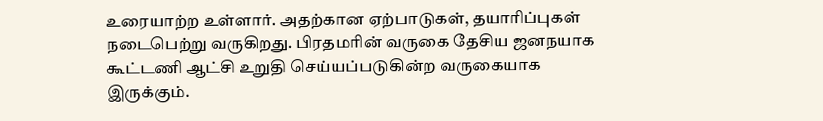உரையாற்ற உள்ளார். அதற்கான ஏற்பாடுகள், தயாரிப்புகள் நடைபெற்று வருகிறது. பிரதமரின் வருகை தேசிய ஜனநயாக கூட்டணி ஆட்சி உறுதி செய்யப்படுகின்ற வருகையாக இருக்கும்.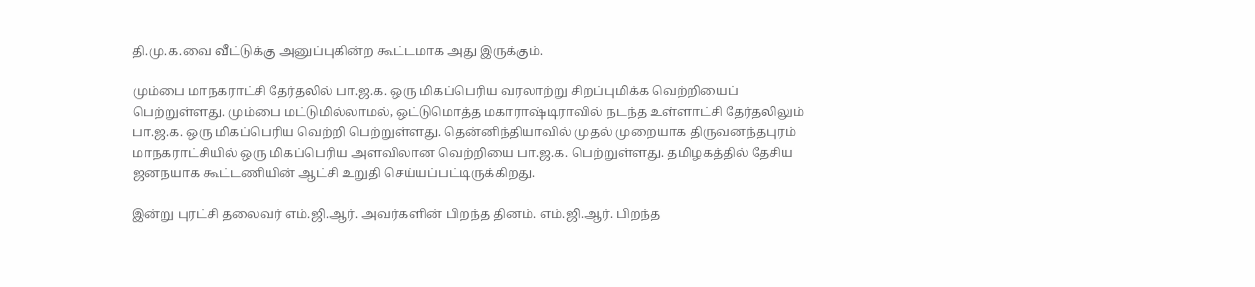தி.மு.க.வை வீட்டுக்கு அனுப்புகின்ற கூட்டமாக அது இருக்கும்.

மும்பை மாநகராட்சி தேர்தலில் பா.ஜ.க. ஒரு மிகப்பெரிய வரலாற்று சிறப்புமிக்க வெற்றியைப் பெற்றுள்ளது. மும்பை மட்டுமில்லாமல், ஒட்டுமொத்த மகாராஷ்டிராவில் நடந்த உள்ளாட்சி தேர்தலிலும் பா.ஜ.க. ஒரு மிகப்பெரிய வெற்றி பெற்றுள்ளது. தென்னிந்தியாவில் முதல் முறையாக திருவனந்தபுரம் மாநகராட்சியில் ஒரு மிகப்பெரிய அளவிலான வெற்றியை பா.ஜ.க. பெற்றுள்ளது. தமிழகத்தில் தேசிய ஜனநயாக கூட்டணியின் ஆட்சி உறுதி செய்யப்பட்டிருக்கிறது.

இன்று புரட்சி தலைவர் எம்.ஜி.ஆர். அவர்களின் பிறந்த தினம். எம்.ஜி.ஆர். பிறந்த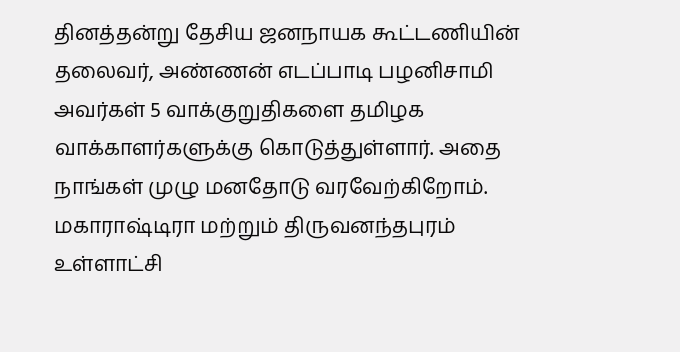தினத்தன்று தேசிய ஜனநாயக கூட்டணியின் தலைவர், அண்ணன் எடப்பாடி பழனிசாமி அவர்கள் 5 வாக்குறுதிகளை தமிழக வாக்காளர்களுக்கு கொடுத்துள்ளார். அதை நாங்கள் முழு மனதோடு வரவேற்கிறோம். மகாராஷ்டிரா மற்றும் திருவனந்தபுரம் உள்ளாட்சி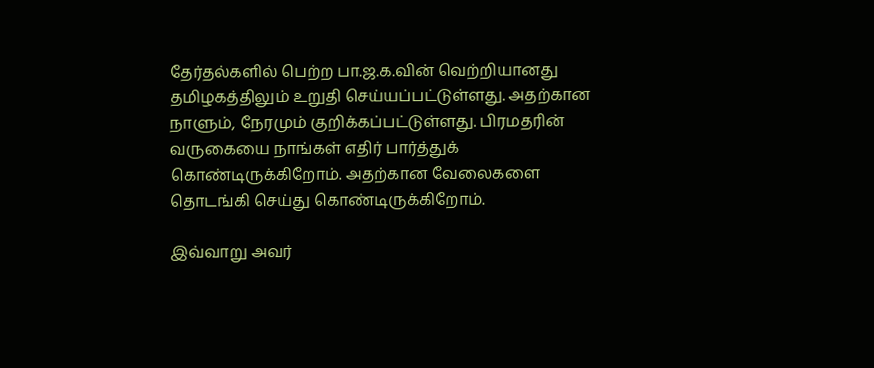தேர்தல்களில் பெற்ற பா.ஜ.க.வின் வெற்றியானது தமிழகத்திலும் உறுதி செய்யப்பட்டுள்ளது. அதற்கான நாளும், நேரமும் குறிக்கப்பட்டுள்ளது. பிரமதரின் வருகையை நாங்கள் எதிர் பார்த்துக் கொண்டிருக்கிறோம். அதற்கான வேலைகளை தொடங்கி செய்து கொண்டிருக்கிறோம்.

இவ்வாறு அவர்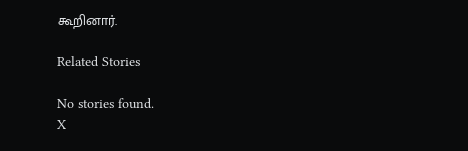கூறினார்.

Related Stories

No stories found.
X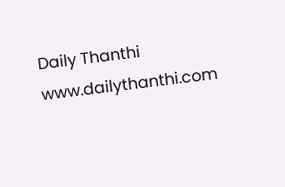Daily Thanthi
www.dailythanthi.com